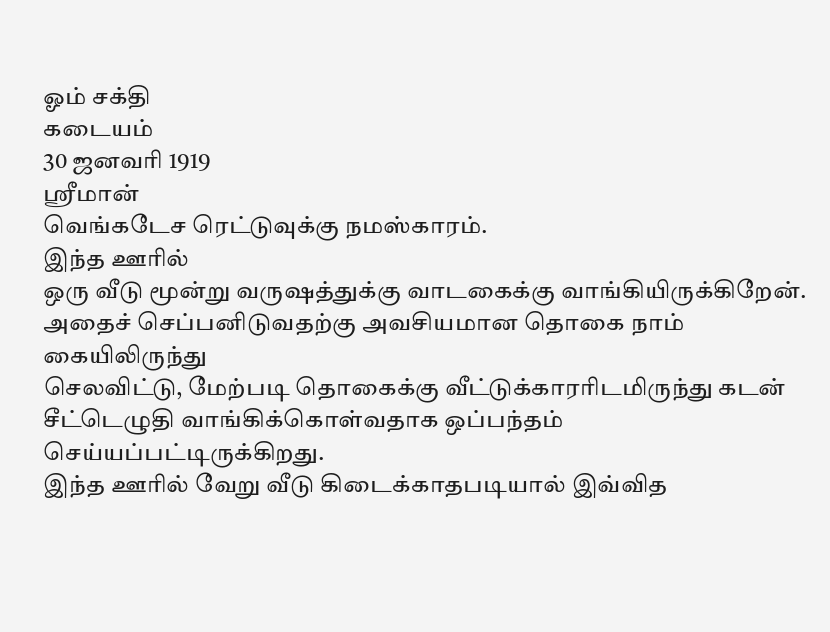ஓம் சக்தி
கடையம்
30 ஜனவரி 1919
ஸ்ரீமான்
வெங்கடேச ரெட்டுவுக்கு நமஸ்காரம்.
இந்த ஊரில்
ஒரு வீடு மூன்று வருஷத்துக்கு வாடகைக்கு வாங்கியிருக்கிறேன்.
அதைச் செப்பனிடுவதற்கு அவசியமான தொகை நாம் கையிலிருந்து
செலவிட்டு, மேற்படி தொகைக்கு வீட்டுக்காரரிடமிருந்து கடன்
சீட்டெழுதி வாங்கிக்கொள்வதாக ஒப்பந்தம் செய்யப்பட்டிருக்கிறது.
இந்த ஊரில் வேறு வீடு கிடைக்காதபடியால் இவ்வித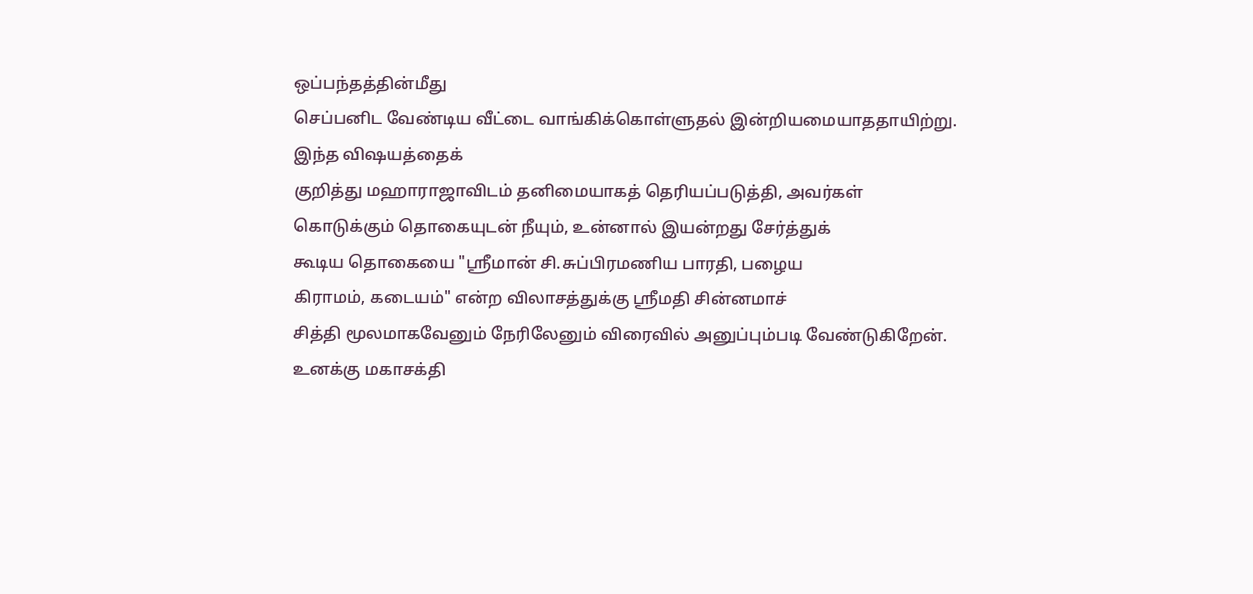ஒப்பந்தத்தின்மீது
செப்பனிட வேண்டிய வீட்டை வாங்கிக்கொள்ளுதல் இன்றியமையாததாயிற்று.
இந்த விஷயத்தைக்
குறித்து மஹாராஜாவிடம் தனிமையாகத் தெரியப்படுத்தி, அவர்கள்
கொடுக்கும் தொகையுடன் நீயும், உன்னால் இயன்றது சேர்த்துக்
கூடிய தொகையை "ஸ்ரீமான் சி.சுப்பிரமணிய பாரதி, பழைய
கிராமம், கடையம்" என்ற விலாசத்துக்கு ஸ்ரீமதி சின்னமாச்
சித்தி மூலமாகவேனும் நேரிலேனும் விரைவில் அனுப்பும்படி வேண்டுகிறேன்.
உனக்கு மகாசக்தி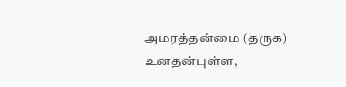அமரத்தன்மை (தருக)
உனதன்புள்ள,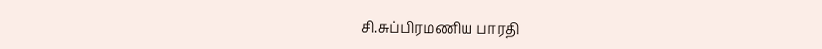சி.சுப்பிரமணிய பாரதி